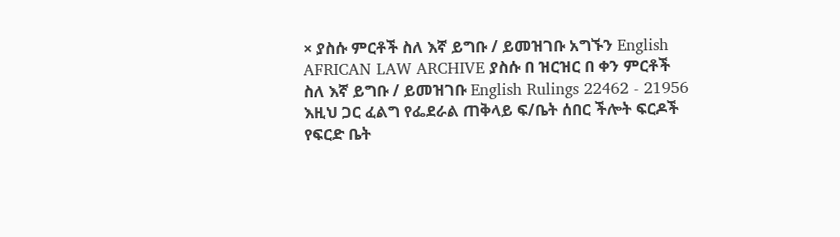× ያስሱ ምርቶች ስለ እኛ ይግቡ / ይመዝገቡ አግኙን English AFRICAN LAW ARCHIVE ያስሱ በ ዝርዝር በ ቀን ምርቶች ስለ እኛ ይግቡ / ይመዝገቡ English Rulings 22462 - 21956 እዚህ ጋር ፈልግ የፌደራል ጠቅላይ ፍ/ቤት ሰበር ችሎት ፍርዶች የፍርድ ቤት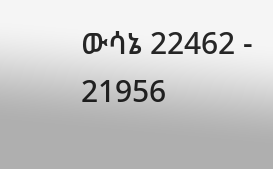ውሳኔ 22462 - 21956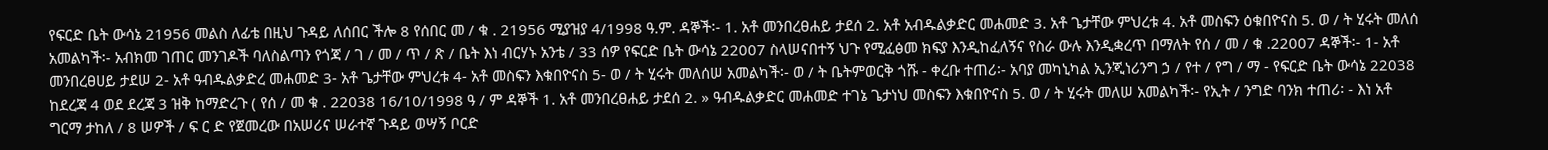የፍርድ ቤት ውሳኔ 21956 መልስ ለፊቴ በዚህ ጉዳይ ለሰበር ችሎ 8 የሰበር መ / ቁ . 21956 ሚያዝያ 4/1998 ዓ.ም. ዳኞች፡- 1. አቶ መንበረፀሐይ ታደሰ 2. አቶ አብዱልቃድር መሐመድ 3. አቶ ጌታቸው ምህረቱ 4. አቶ መስፍን ዕቁበዮናስ 5. ወ / ት ሂሩት መለሰ አመልካች፡- አብክመ ገጠር መንገዶች ባለስልጣን የጎጃ / ገ / መ / ጥ / ጽ / ቤት እነ ብርሃኑ አንቴ / 33 ሰዎ የፍርድ ቤት ውሳኔ 22007 ስላሠናበተኝ ህጉ የሚፈፅመ ክፍያ እንዲከፈለኝና የስራ ውሉ እንዲቋረጥ በማለት የሰ / መ / ቁ .22007 ዳኞች፡- 1- አቶ መንበረፀሀይ ታደሠ 2- አቶ ዓብዱልቃድረ መሐመድ 3- አቶ ጌታቸው ምህረቱ 4- አቶ መስፍን እቁበዮናስ 5- ወ / ት ሂሩት መለሰሠ አመልካች፡- ወ / ት ቤትምወርቅ ጎሹ - ቀረቡ ተጠሪ፡- አባያ መካኒካል ኢንጂነሪንግ ኃ / የተ / የግ / ማ - የፍርድ ቤት ውሳኔ 22038 ከደረጃ 4 ወደ ደረጃ 3 ዝቅ ከማድረጉ ( የሰ / መ ቁ . 22038 16/10/1998 ዓ / ም ዳኞች 1. አቶ መንበረፀሐይ ታደሰ 2. » ዓብዱልቃድር መሐመድ ተገኔ ጌታነህ መስፍን እቁበዮናስ 5. ወ / ት ሂሩት መለሠ አመልካች፡- የኢት / ንግድ ባንክ ተጠሪ፡ - እነ አቶ ግርማ ታከለ / 8 ሠዎች / ፍ ር ድ የጀመረው በአሠሪና ሠራተኛ ጉዳይ ወሣኝ ቦርድ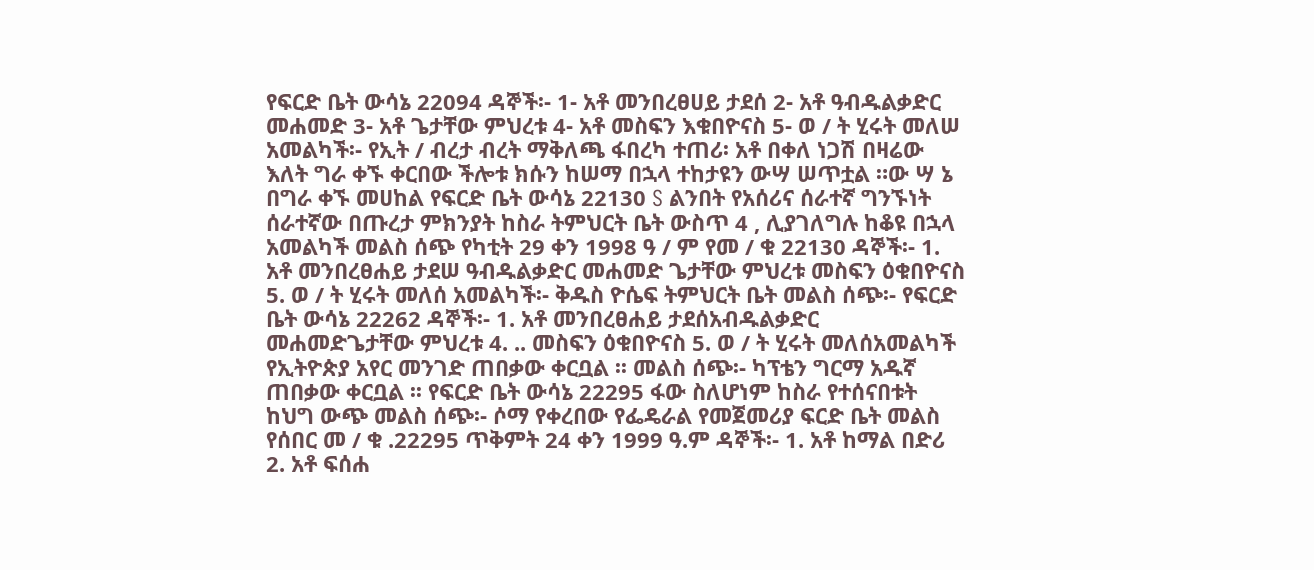የፍርድ ቤት ውሳኔ 22094 ዳኞች፡- 1- አቶ መንበረፀሀይ ታደሰ 2- አቶ ዓብዱልቃድር መሐመድ 3- አቶ ጌታቸው ምህረቱ 4- አቶ መስፍን እቁበዮናስ 5- ወ / ት ሂሩት መለሠ አመልካች፡- የኢት / ብረታ ብረት ማቅለጫ ፋበረካ ተጠሪ፡ አቶ በቀለ ነጋሽ በዛሬው እለት ግራ ቀኙ ቀርበው ችሎቱ ክሱን ከሠማ በኋላ ተከታዩን ውሣ ሠጥቷል ።ው ሣ ኔ በግራ ቀኙ መሀከል የፍርድ ቤት ውሳኔ 22130 S ልንበት የአሰሪና ሰራተኛ ግንኙነት ሰራተኛው በጡረታ ምክንያት ከስራ ትምህርት ቤት ውስጥ 4 , ሊያገለግሉ ከቆዩ በኋላ አመልካች መልስ ሰጭ የካቲት 29 ቀን 1998 ዓ / ም የመ / ቁ 22130 ዳኞች፡- 1. አቶ መንበረፀሐይ ታደሠ ዓብዱልቃድር መሐመድ ጌታቸው ምህረቱ መስፍን ዕቁበዮናስ 5. ወ / ት ሂሩት መለሰ አመልካች፡- ቅዱስ ዮሴፍ ትምህርት ቤት መልስ ሰጭ፡- የፍርድ ቤት ውሳኔ 22262 ዳኞች፡- 1. አቶ መንበረፀሐይ ታደሰአብዱልቃድር መሐመድጌታቸው ምህረቱ 4. .. መስፍን ዕቁበዮናስ 5. ወ / ት ሂሩት መለሰአመልካች የኢትዮጵያ አየር መንገድ ጠበቃው ቀርቧል ፡፡ መልስ ሰጭ፡- ካፕቴን ግርማ አዱኛ ጠበቃው ቀርቧል ፡፡ የፍርድ ቤት ውሳኔ 22295 ፋው ስለሆነም ከስራ የተሰናበቱት ከህግ ውጭ መልስ ሰጭ፡- ሶማ የቀረበው የፌዴራል የመጀመሪያ ፍርድ ቤት መልስ የሰበር መ / ቁ .22295 ጥቅምት 24 ቀን 1999 ዓ.ም ዳኞች፡- 1. አቶ ከማል በድሪ 2. አቶ ፍሰሐ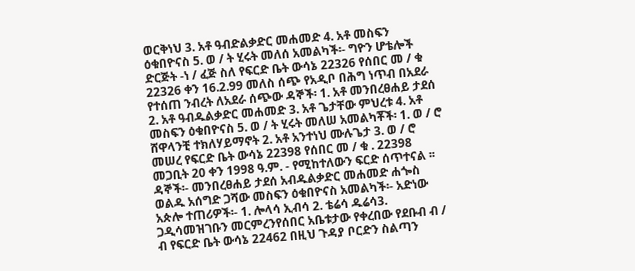ወርቅነህ 3. አቶ ዓብድልቃድር መሐመድ 4. አቶ መስፍን ዕቁበዮናስ 5. ወ / ት ሂሩት መለሰ አመልካች፡- ግዮን ሆቴሎች ድርጅት -ነ / ፈጅ ስለ የፍርድ ቤት ውሳኔ 22326 የሰበር መ / ቁ 22326 ቀን 16.2.99 መለስ ሰጭ የአዲቦ በሕግ ነጥብ በአደራ የተሰጠ ንብረት ለአደራ ሰጭው ዳኞች፡ 1. አቶ መንበረፀሐይ ታደሰ 2. አቶ ዓብዱልቃድር መሐመድ 3. አቶ ጌታቸው ምህረቱ 4. አቶ መስፍን ዕቁበዮናስ 5. ወ / ት ሂሩት መለሠ አመልካቾች፡ 1. ወ / ሮ ሸዋላንቺ ተክለሃይማኖት 2. አቶ አንተነህ ሙሉጌታ 3. ወ / ሮ መሠረ የፍርድ ቤት ውሳኔ 22398 የሰበር መ / ቁ . 22398 መጋቢት 20 ቀን 1998 ዓ.ም. - የሚከተለውን ፍርድ ሰጥተናል ፡፡ ዳኞች፡- መንበረፀሐይ ታደሰ አብዱልቃድር መሐመድ ሐጐስ ወልዱ አሰግድ ጋሻው መስፍን ዕቁበዮናስ አመልካች፡- አድነው አጵሎ ተጠሪዎች፡- 1. ሎላሳ ኢብሳ 2. ቴሬሳ ዱሬሳ3. ጋዲሳመዝገቡን መርምረንየሰበር አቤቱታው የቀረበው የደቡብ ብ / ብ የፍርድ ቤት ውሳኔ 22462 በዚህ ጉዳያ ቦርድን ስልጣን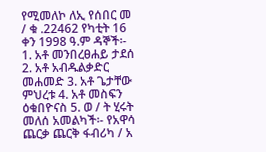የሚመለኮ ለኢ የሰበር መ / ቁ .22462 የካቲት 16 ቀን 1998 ዓ.ም ዳኞች፡- 1. አቶ መንበረፀሐይ ታደሰ 2. አቶ አብዱልቃድር መሐመድ 3. አቶ ጌታቸው ምህረቱ 4. አቶ መስፍን ዕቁበዮናስ 5. ወ / ት ሂሩት መለሰ አመልካች፡- የአዋሳ ጨርቃ ጨርቅ ፋብሪካ / አ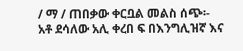/ ማ / ጠበቃው ቀርቧል መልስ ሰጭ፡- አቶ ደሳለው አሊ ቀረበ ፍ በእንግሊዝኛ እና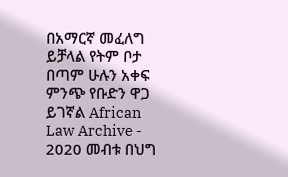በአማርኛ መፈለግ ይቻላል የትም ቦታ በጣም ሁሉን አቀፍ ምንጭ የቡድን ዋጋ ይገኛል African Law Archive - 2020 መብቱ በህግ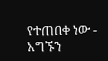የተጠበቀ ነው - አግኙን